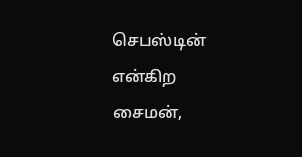செபஸ்டின் என்கிற சைமன்,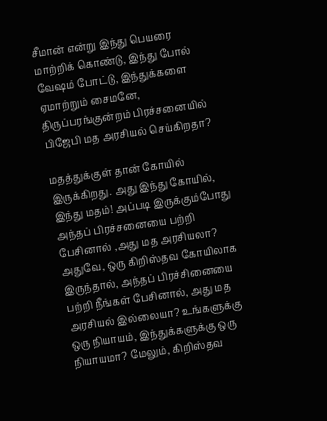சீமான் என்று இந்து பெயரை மாற்றிக் கொண்டு, இந்து போல் வேஷம் போட்டு, இந்துக்களை ஏமாற்றும் சைமனே, திருப்பரங்குன்றம் பிரச்சனையில் பிஜேபி மத அரசியல் செய்கிறதா?

மதத்துக்குள் தான் கோயில் இருக்கிறது. அது இந்து கோயில், இந்து மதம்! அப்படி இருக்கும்போது அந்தப் பிரச்சனையை பற்றி பேசினால் ,அது மத அரசியலா? அதுவே, ஒரு கிறிஸ்தவ கோயிலாக இருந்தால், அந்தப் பிரச்சினையை பற்றி நீங்கள் பேசினால், அது மத அரசியல் இல்லையா? உங்களுக்கு ஒரு நியாயம், இந்துக்களுக்கு ஒரு நியாயமா? மேலும், கிறிஸ்தவ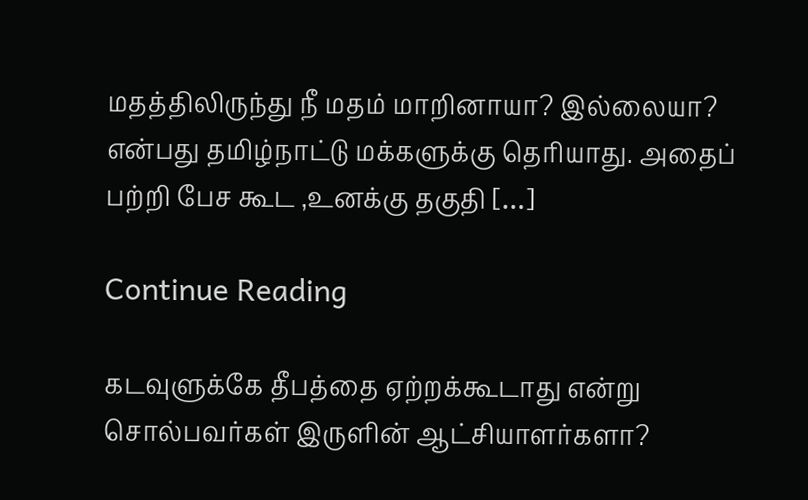மதத்திலிருந்து நீ மதம் மாறினாயா? இல்லையா? என்பது தமிழ்நாட்டு மக்களுக்கு தெரியாது. அதைப் பற்றி பேச கூட ,உனக்கு தகுதி […]

Continue Reading

கடவுளுக்கே தீபத்தை ஏற்றக்கூடாது என்று சொல்பவர்கள் இருளின் ஆட்சியாளர்களா?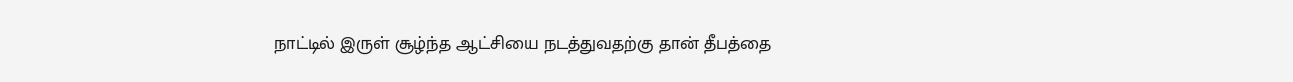நாட்டில் இருள் சூழ்ந்த ஆட்சியை நடத்துவதற்கு தான் தீபத்தை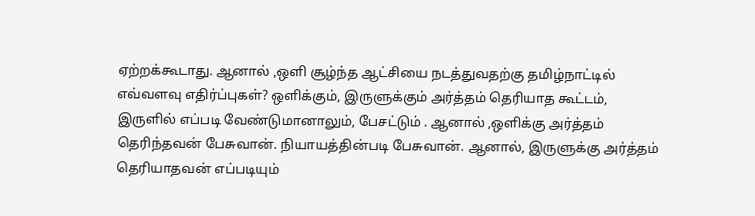ஏற்றக்கூடாது. ஆனால் ,ஒளி சூழ்ந்த ஆட்சியை நடத்துவதற்கு தமிழ்நாட்டில் எவ்வளவு எதிர்ப்புகள்? ஒளிக்கும், இருளுக்கும் அர்த்தம் தெரியாத கூட்டம், இருளில் எப்படி வேண்டுமானாலும், பேசட்டும் . ஆனால் ,ஒளிக்கு அர்த்தம் தெரிந்தவன் பேசுவான். நியாயத்தின்படி பேசுவான். ஆனால், இருளுக்கு அர்த்தம் தெரியாதவன் எப்படியும்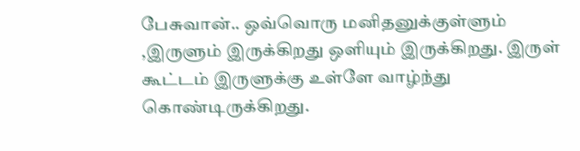பேசுவான்.. ஒவ்வொரு மனிதனுக்குள்ளும் ,இருளும் இருக்கிறது ஒளியும் இருக்கிறது. இருள் கூட்டம் இருளுக்கு உள்ளே வாழ்ந்து கொண்டிருக்கிறது.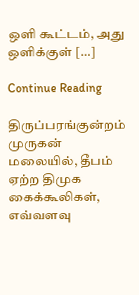ஒளி கூட்டம், அது ஒளிக்குள் […]

Continue Reading

திருப்பரங்குன்றம் முருகன் மலையில், தீபம் ஏற்ற திமுக கைக்கூலிகள், எவ்வளவு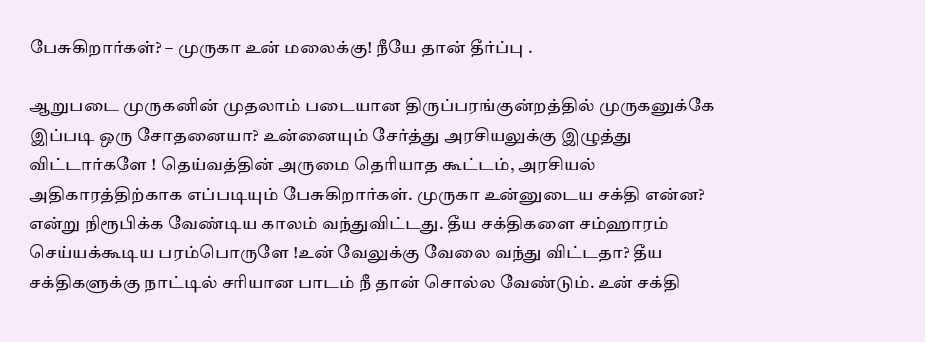பேசுகிறார்கள்? – முருகா உன் மலைக்கு! நீயே தான் தீர்ப்பு .

ஆறுபடை முருகனின் முதலாம் படையான திருப்பரங்குன்றத்தில் முருகனுக்கே இப்படி ஒரு சோதனையா? உன்னையும் சேர்த்து அரசியலுக்கு இழுத்து விட்டார்களே ! தெய்வத்தின் அருமை தெரியாத கூட்டம், அரசியல் அதிகாரத்திற்காக எப்படியும் பேசுகிறார்கள். முருகா உன்னுடைய சக்தி என்ன? என்று நிரூபிக்க வேண்டிய காலம் வந்துவிட்டது. தீய சக்திகளை சம்ஹாரம் செய்யக்கூடிய பரம்பொருளே !உன் வேலுக்கு வேலை வந்து விட்டதா? தீய சக்திகளுக்கு நாட்டில் சரியான பாடம் நீ தான் சொல்ல வேண்டும். உன் சக்தி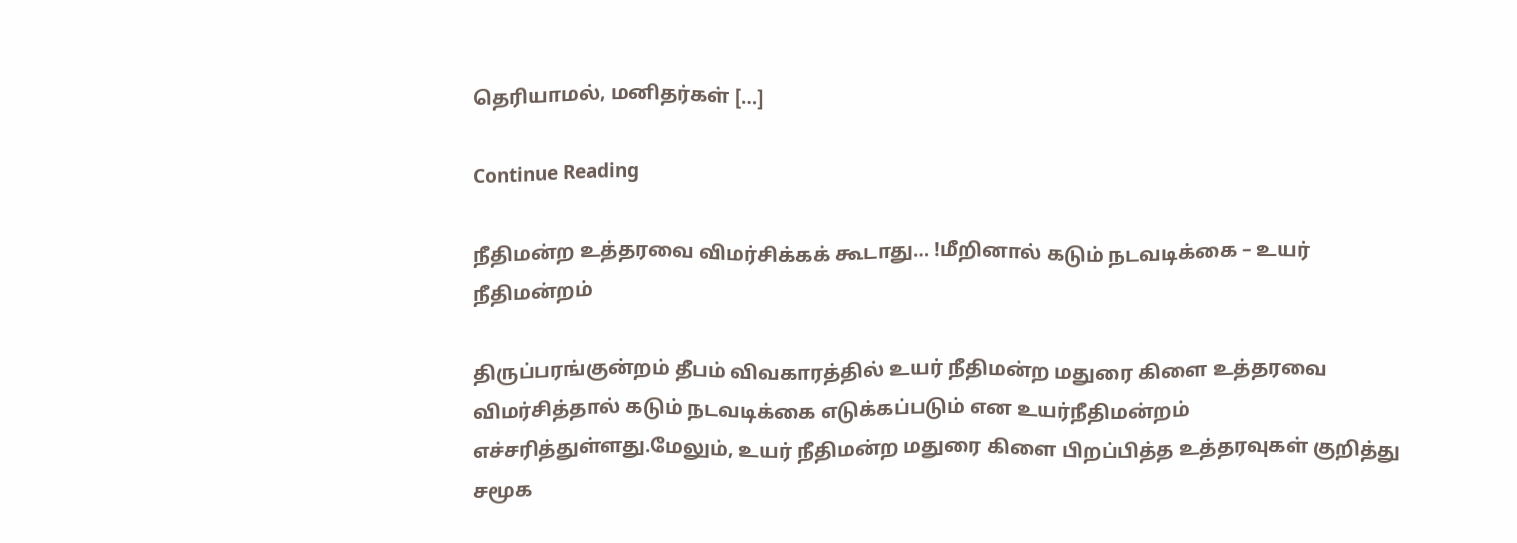தெரியாமல், மனிதர்கள் […]

Continue Reading

நீதிமன்ற உத்தரவை விமர்சிக்கக் கூடாது… !மீறினால் கடும் நடவடிக்கை – உயர் நீதிமன்றம்

திருப்பரங்குன்றம் தீபம் விவகாரத்தில் உயர் நீதிமன்ற மதுரை கிளை உத்தரவை விமர்சித்தால் கடும் நடவடிக்கை எடுக்கப்படும் என உயர்நீதிமன்றம் எச்சரித்துள்ளது.மேலும், உயர் நீதிமன்ற மதுரை கிளை பிறப்பித்த உத்தரவுகள் குறித்து சமூக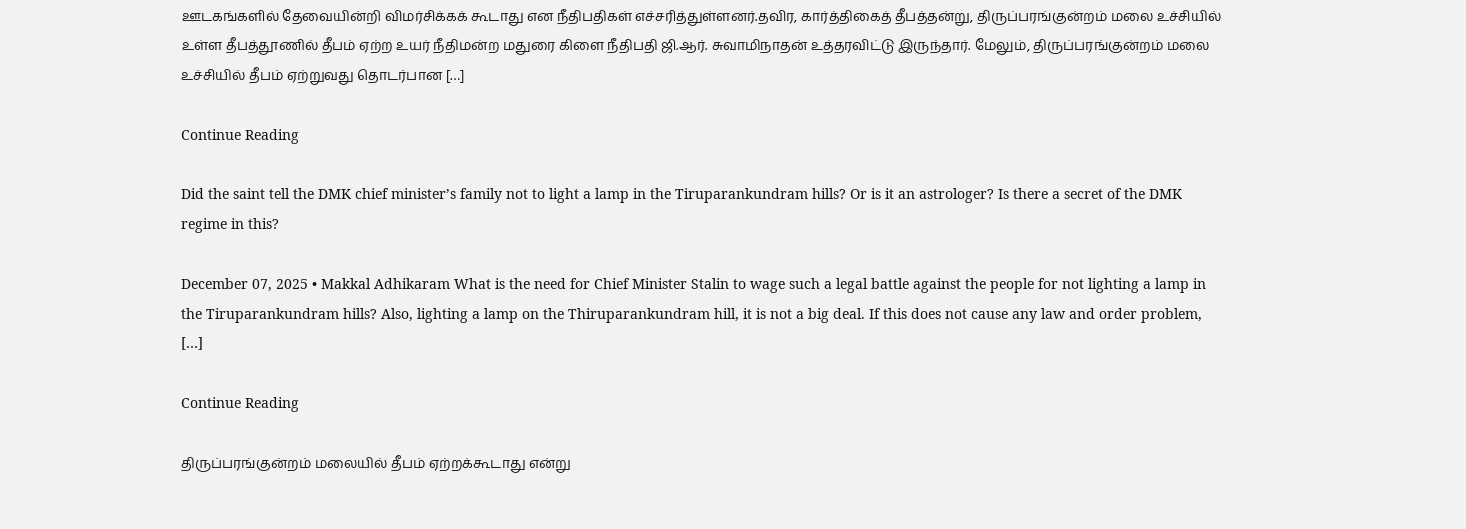ஊடகங்களில் தேவையின்றி விமர்சிக்கக் கூடாது என நீதிபதிகள் எச்சரித்துள்ளனர்.தவிர, கார்த்திகைத் தீபத்தன்று, திருப்பரங்குன்றம் மலை உச்சியில் உள்ள தீபத்தூணில் தீபம் ஏற்ற உயர் நீதிமன்ற மதுரை கிளை நீதிபதி ஜி.ஆர். சுவாமிநாதன் உத்தரவிட்டு இருந்தார். மேலும், திருப்பரங்குன்றம் மலை உச்சியில் தீபம் ஏற்றுவது தொடர்பான […]

Continue Reading

Did the saint tell the DMK chief minister’s family not to light a lamp in the Tiruparankundram hills? Or is it an astrologer? Is there a secret of the DMK regime in this?

December 07, 2025 • Makkal Adhikaram What is the need for Chief Minister Stalin to wage such a legal battle against the people for not lighting a lamp in the Tiruparankundram hills? Also, lighting a lamp on the Thiruparankundram hill, it is not a big deal. If this does not cause any law and order problem, […]

Continue Reading

திருப்பரங்குன்றம் மலையில் தீபம் ஏற்றக்கூடாது என்று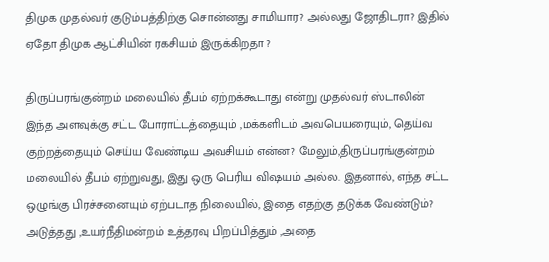திமுக முதல்வர் குடும்பத்திற்கு சொன்னது சாமியார? அல்லது ஜோதிடரா? இதில் ஏதோ திமுக ஆட்சியின் ரகசியம் இருக்கிறதா ?

திருப்பரங்குன்றம் மலையில் தீபம் ஏற்றக்கூடாது என்று முதல்வர் ஸ்டாலின் இந்த அளவுக்கு சட்ட போராட்டத்தையும் ,மக்களிடம் அவபெயரையும், தெய்வ குற்றத்தையும் செய்ய வேண்டிய அவசியம் என்ன? மேலும்,திருப்பரங்குன்றம் மலையில் தீபம் ஏற்றுவது, இது ஒரு பெரிய விஷயம் அல்ல. இதனால், எந்த சட்ட ஒழுங்கு பிரச்சனையும் ஏற்படாத நிலையில், இதை எதற்கு தடுக்க வேண்டும்? அடுத்தது ,உயர்நீதிமன்றம் உத்தரவு பிறப்பித்தும் ,அதை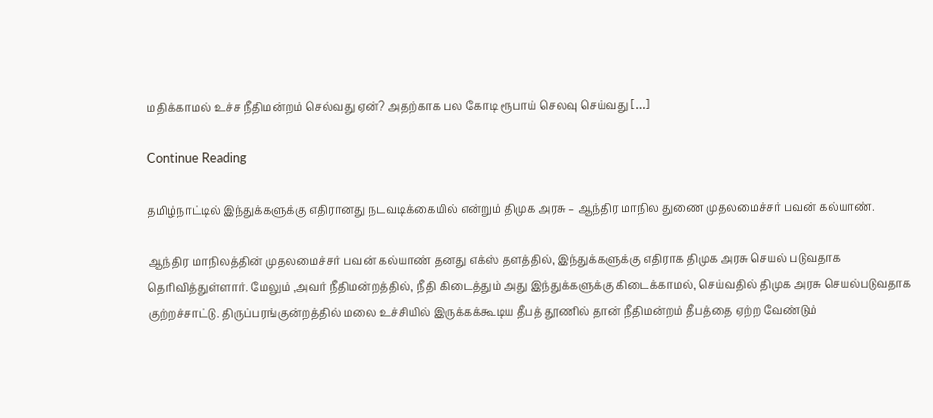மதிக்காமல் உச்ச நீதிமன்றம் செல்வது ஏன்? அதற்காக பல கோடி ரூபாய் செலவு செய்வது […]

Continue Reading

தமிழ்நாட்டில் இந்துக்களுக்கு எதிரானது நடவடிக்கையில் என்றும் திமுக அரசு – ஆந்திர மாநில துணை முதலமைச்சர் பவன் கல்யாண்.

ஆந்திர மாநிலத்தின் முதலமைச்சர் பவன் கல்யாண் தனது எக்ஸ் தளத்தில், இந்துக்களுக்கு எதிராக திமுக அரசு செயல் படுவதாக தெரிவித்துள்ளார். மேலும் ,அவர் நீதிமன்றத்தில், நீதி கிடைத்தும் அது இந்துக்களுக்கு கிடைக்காமல், செய்வதில் திமுக அரசு செயல்படுவதாக குற்றச்சாட்டு. திருப்பரங்குன்றத்தில் மலை உச்சியில் இருக்கக்கூடிய தீபத் தூணில் தான் நீதிமன்றம் தீபத்தை ஏற்ற வேண்டும்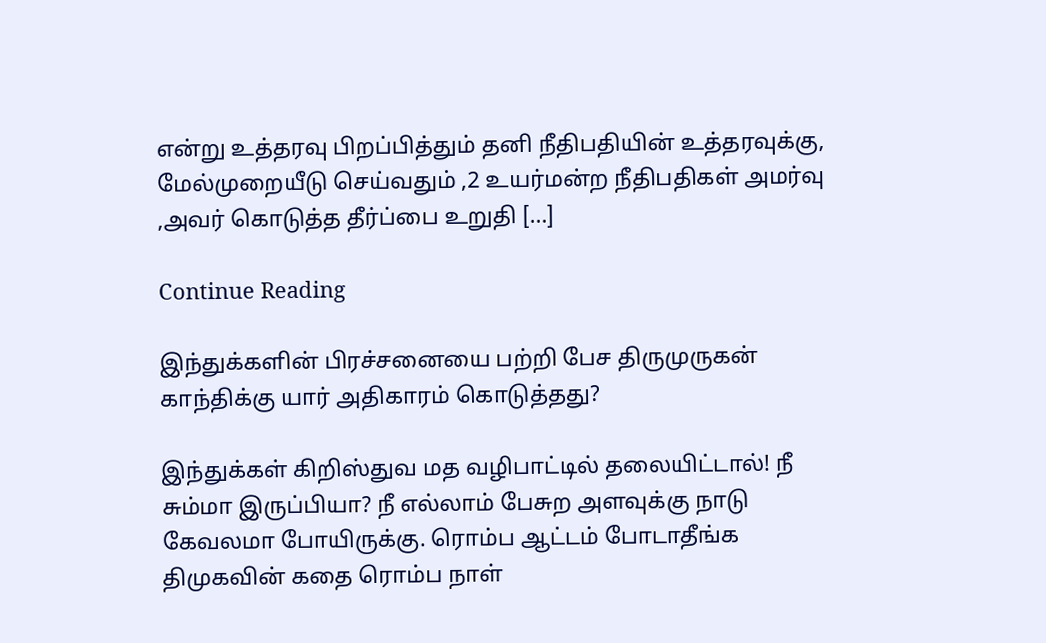என்று உத்தரவு பிறப்பித்தும் தனி நீதிபதியின் உத்தரவுக்கு, மேல்முறையீடு செய்வதும் ,2 உயர்மன்ற நீதிபதிகள் அமர்வு ,அவர் கொடுத்த தீர்ப்பை உறுதி […]

Continue Reading

இந்துக்களின் பிரச்சனையை பற்றி பேச திருமுருகன் காந்திக்கு யார் அதிகாரம் கொடுத்தது?

இந்துக்கள் கிறிஸ்துவ மத வழிபாட்டில் தலையிட்டால்! நீ சும்மா இருப்பியா? நீ எல்லாம் பேசுற அளவுக்கு நாடு கேவலமா போயிருக்கு. ரொம்ப ஆட்டம் போடாதீங்க திமுகவின் கதை ரொம்ப நாள்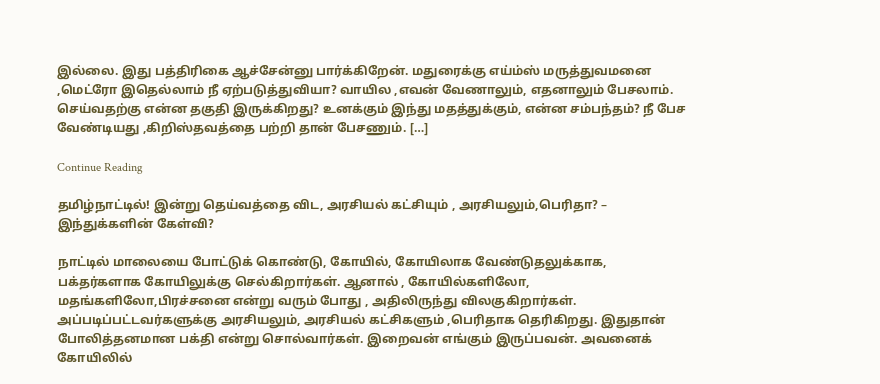இல்லை. இது பத்திரிகை ஆச்சேன்னு பார்க்கிறேன். மதுரைக்கு எய்ம்ஸ் மருத்துவமனை ,மெட்ரோ இதெல்லாம் நீ ஏற்படுத்துவியா? வாயில ,எவன் வேணாலும், எதனாலும் பேசலாம். செய்வதற்கு என்ன தகுதி இருக்கிறது? உனக்கும் இந்து மதத்துக்கும், என்ன சம்பந்தம்? நீ பேச வேண்டியது ,கிறிஸ்தவத்தை பற்றி தான் பேசணும். […]

Continue Reading

தமிழ்நாட்டில்! இன்று தெய்வத்தை விட, அரசியல் கட்சியும் , அரசியலும்,பெரிதா? – இந்துக்களின் கேள்வி?

நாட்டில் மாலையை போட்டுக் கொண்டு, கோயில், கோயிலாக வேண்டுதலுக்காக, பக்தர்களாக கோயிலுக்கு செல்கிறார்கள். ஆனால் , கோயில்களிலோ, மதங்களிலோ,பிரச்சனை என்று வரும் போது , அதிலிருந்து விலகுகிறார்கள். அப்படிப்பட்டவர்களுக்கு அரசியலும், அரசியல் கட்சிகளும் ,பெரிதாக தெரிகிறது. இதுதான் போலித்தனமான பக்தி என்று சொல்வார்கள். இறைவன் எங்கும் இருப்பவன். அவனைக் கோயிலில்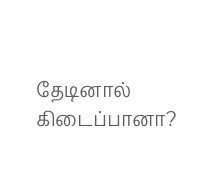தேடினால் கிடைப்பானா?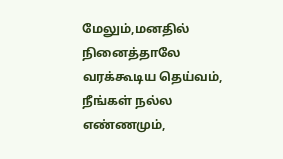மேலும்,மனதில் நினைத்தாலே வரக்கூடிய தெய்வம், நீங்கள் நல்ல எண்ணமும்,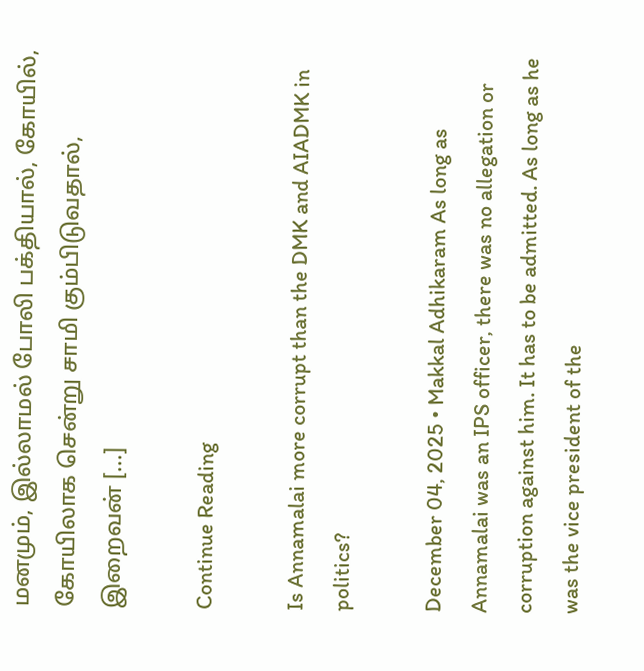மனமும், இல்லாமல் போலி பக்தியால், கோயில், கோயிலாக சென்று சாமி கும்பிடுவதால், இறைவன் […]

Continue Reading

Is Annamalai more corrupt than the DMK and AIADMK in politics?

December 04, 2025 • Makkal Adhikaram As long as Annamalai was an IPS officer, there was no allegation or corruption against him. It has to be admitted. As long as he was the vice president of the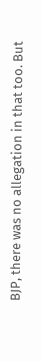BJP, there was no allegation in that too. But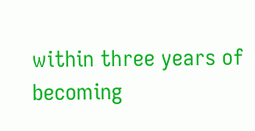within three years of becoming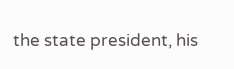the state president, his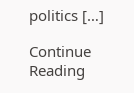politics […]

Continue Reading